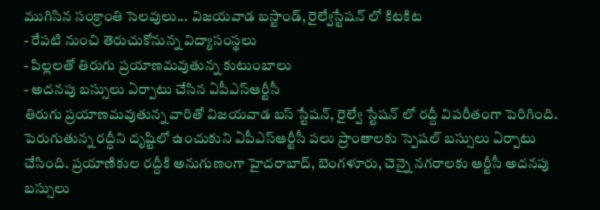ముగిసిన సంక్రాంతి సెలవులు... విజయవాడ బస్టాండ్, రైల్వేస్టేషన్ లో కిటకిట
- రేపటి నుంచి తెరుచుకోనున్న విద్యాసంస్థలు
- పిల్లలతో తిరుగు ప్రయాణమవుతున్న కుటుంబాలు
- అదనపు బస్సులు ఏర్పాటు చేసిన ఏపీఎస్ఆర్టీసీ
తిరుగు ప్రయాణమవుతున్న వారితో విజయవాడ బస్ స్టేషన్, రైల్వే స్టేషన్ లో రద్దీ విపరీతంగా పెరిగింది. పెరుగుతున్న రద్దీని దృష్టిలో ఉంచుకుని ఏపీఎస్ఆర్టీసీ పలు ప్రాంతాలకు స్పెషల్ బస్సులు ఏర్పాటు చేసింది. ప్రయాణికుల రద్దీకి అనుగుణంగా హైదరాబాద్, బెంగళూరు, చెన్నై నగరాలకు ఆర్టీసీ అదనపు బస్సులు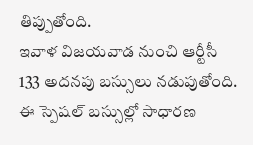తిప్పుతోంది.
ఇవాళ విజయవాడ నుంచి ఆర్టీసీ 133 అదనపు బస్సులు నడుపుతోంది. ఈ స్పెషల్ బస్సుల్లో సాధారణ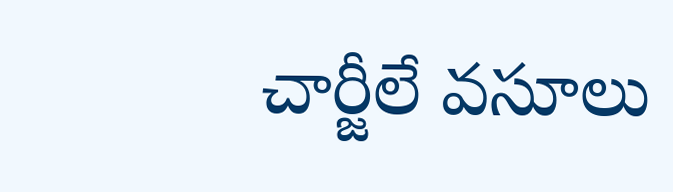చార్జీలే వసూలు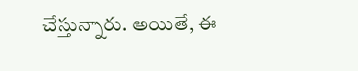చేస్తున్నారు. అయితే, ఈ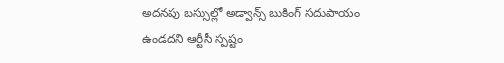అదనపు బస్సుల్లో అడ్వాన్స్ బుకింగ్ సదుపాయం ఉండదని ఆర్టీసీ స్పష్టం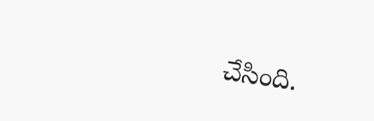చేసింది.